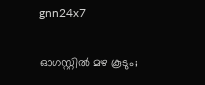gnn24x7

ഓഗസ്റ്റില്‍ മഴ കൂടും;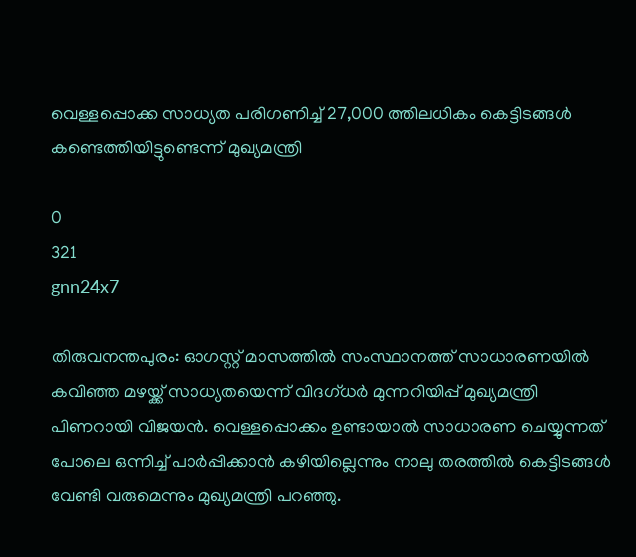വെള്ളപ്പൊക്ക സാധ്യത പരിഗണിച്ച് 27,000 ത്തിലധികം കെട്ടിടങ്ങള്‍ കണ്ടെത്തിയിട്ടുണ്ടെന്ന് മുഖ്യമന്ത്രി

0
321
gnn24x7

തിരുവനന്തപുരം: ഓഗസ്റ്റ് മാസത്തില്‍ സംസ്ഥാനത്ത് സാധാരണയില്‍ കവിഞ്ഞ മഴയ്ക്ക് സാധ്യതയെന്ന് വിദഗ്ധര്‍ മുന്നറിയിപ്പ് മുഖ്യമന്ത്രി പിണറായി വിജയന്‍. വെള്ളപ്പൊക്കം ഉണ്ടായാല്‍ സാധാരണ ചെയ്യുന്നത് പോലെ ഒന്നിച്ച് പാര്‍പ്പിക്കാന്‍ കഴിയില്ലെന്നും നാലു തരത്തില്‍ കെട്ടിടങ്ങള്‍ വേണ്ടി വരുമെന്നും മുഖ്യമന്ത്രി പറഞ്ഞു.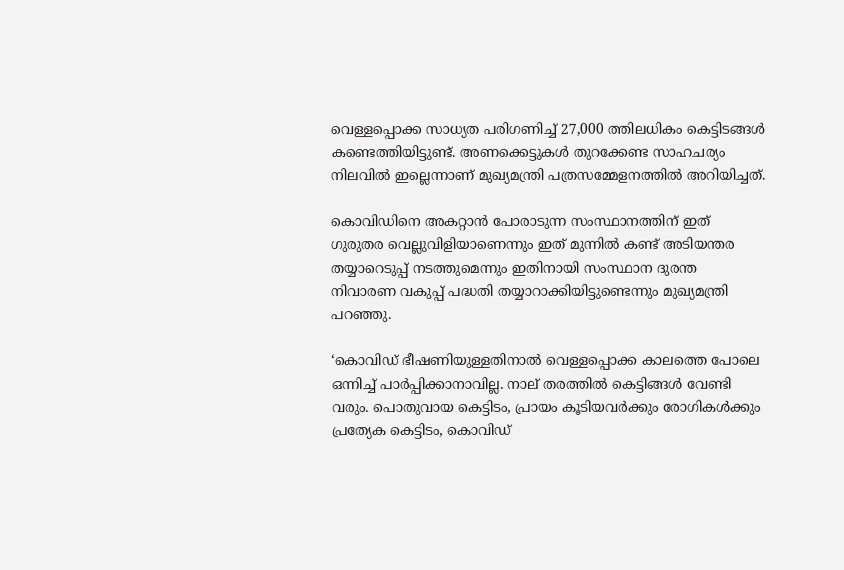വെള്ളപ്പൊക്ക സാധ്യത പരിഗണിച്ച് 27,000 ത്തിലധികം കെട്ടിടങ്ങള്‍ കണ്ടെത്തിയിട്ടുണ്ട്. അണക്കെട്ടുകള്‍ തുറക്കേണ്ട സാഹചര്യം നിലവില്‍ ഇല്ലെന്നാണ് മുഖ്യമന്ത്രി പത്രസമ്മേളനത്തില്‍ അറിയിച്ചത്.

കൊവിഡിനെ അകറ്റാന്‍ പോരാടുന്ന സംസ്ഥാനത്തിന് ഇത് ഗുരുതര വെല്ലുവിളിയാണെന്നും ഇത് മുന്നില്‍ കണ്ട് അടിയന്തര തയ്യാറെടുപ്പ് നടത്തുമെന്നും ഇതിനായി സംസ്ഥാന ദുരന്ത നിവാരണ വകുപ്പ് പദ്ധതി തയ്യാറാക്കിയിട്ടുണ്ടെന്നും മുഖ്യമന്ത്രി പറഞ്ഞു.

‘കൊവിഡ് ഭീഷണിയുള്ളതിനാല്‍ വെള്ളപ്പൊക്ക കാലത്തെ പോലെ ഒന്നിച്ച് പാര്‍പ്പിക്കാനാവില്ല. നാല് തരത്തില്‍ കെട്ടിങ്ങള്‍ വേണ്ടി വരും. പൊതുവായ കെട്ടിടം, പ്രായം കൂടിയവര്‍ക്കും രോഗികള്‍ക്കും പ്രത്യേക കെട്ടിടം, കൊവിഡ്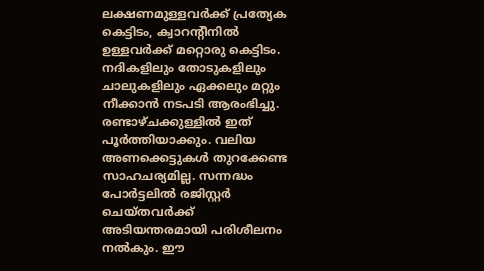ലക്ഷണമുള്ളവര്‍ക്ക് പ്രത്യേക കെട്ടിടം, ക്വാറന്റീനില്‍ ഉള്ളവര്‍ക്ക് മറ്റൊരു കെട്ടിടം. നദികളിലും തോടുകളിലും ചാലുകളിലും ഏക്കലും മറ്റും നീക്കാന്‍ നടപടി ആരംഭിച്ചു. രണ്ടാഴ്ചക്കുള്ളില്‍ ഇത് പൂര്‍ത്തിയാക്കും. വലിയ അണക്കെട്ടുകള്‍ തുറക്കേണ്ട സാഹചര്യമില്ല. സന്നദ്ധം പോര്‍ട്ടലില്‍ രജിസ്റ്റര്‍ ചെയ്തവര്‍ക്ക് അടിയന്തരമായി പരിശീലനം നല്‍കും. ഈ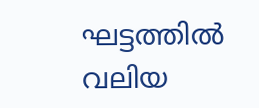ഘട്ടത്തില്‍ വലിയ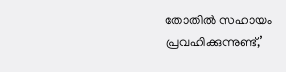തോതില്‍ സഹായം പ്രവഹിക്കുന്നുണ്ട്,’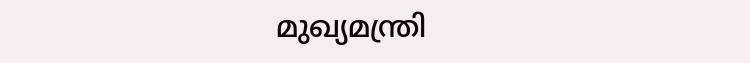മുഖ്യമന്ത്രി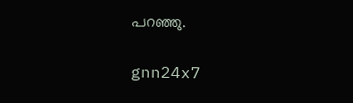പറഞ്ഞു.

gnn24x7